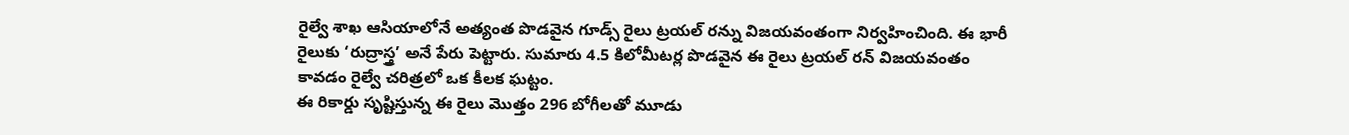రైల్వే శాఖ ఆసియాలోనే అత్యంత పొడవైన గూడ్స్ రైలు ట్రయల్ రన్ను విజయవంతంగా నిర్వహించింది. ఈ భారీ రైలుకు ‘రుద్రాస్త్ర’ అనే పేరు పెట్టారు. సుమారు 4.5 కిలోమీటర్ల పొడవైన ఈ రైలు ట్రయల్ రన్ విజయవంతం కావడం రైల్వే చరిత్రలో ఒక కీలక ఘట్టం.
ఈ రికార్డు సృష్టిస్తున్న ఈ రైలు మొత్తం 296 బోగీలతో మూడు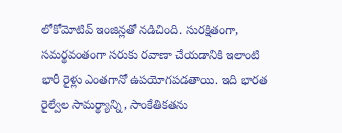లోకోమోటివ్ ఇంజిన్లతో నడిచింది. సురక్షితంగా, సమర్థవంతంగా సరుకు రవాణా చేయడానికి ఇలాంటి భారీ రైళ్లు ఎంతగానో ఉపయోగపడతాయి. ఇది భారత రైల్వేల సామర్థ్యాన్ని, సాంకేతికతను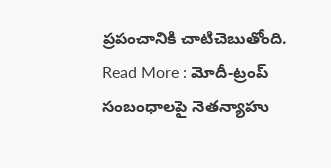ప్రపంచానికి చాటిచెబుతోంది.
Read More : మోదీ-ట్రంప్ సంబంధాలపై నెతన్యాహు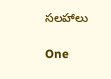సలహాలు

One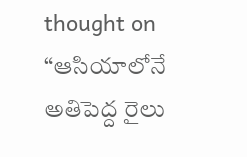thought on “ఆసియాలోనే అతిపెద్ద రైలు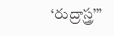‘రుద్రాస్త్ర’”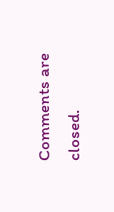Comments are closed.